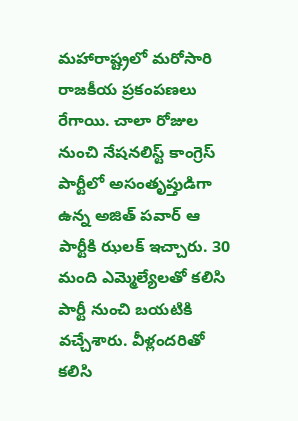మహారాష్ట్రలో మరోసారి రాజకీయ ప్రకంపణలు రేగాయి. చాలా రోజుల నుంచి నేషనలిస్ట్ కాంగ్రెస్ పార్టీలో అసంతృప్తుడిగా ఉన్న అజిత్ పవార్ ఆ పార్టీకి ఝలక్ ఇచ్చారు. 30 మంది ఎమ్మెల్యేలతో కలిసి పార్టీ నుంచి బయటికి వచ్చేశారు. వీళ్లందరితో కలిసి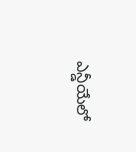ఎన్డీయేలో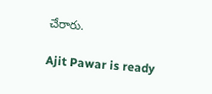చేరారు.

Ajit Pawar is ready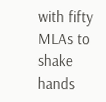with fifty MLAs to shake hands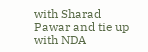with Sharad Pawar and tie up with NDA